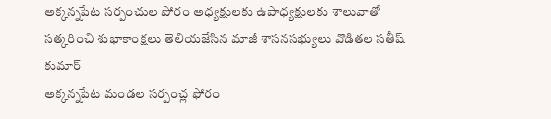అక్కన్నపేట సర్పంచుల పోరం అధ్యక్షులకు ఉపాధ్యక్షులకు శాలువాతో సత్కరించి శుభాకాంక్షలు తెలియజేసిన మాజీ శాసనసభ్యులు వొడితల సతీష్ కుమార్
అక్కన్నపేట మండల సర్పంచ్ల ఫోరం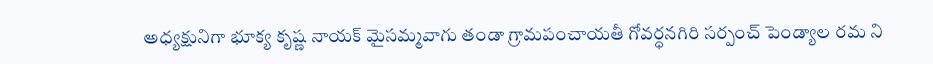అధ్యక్షునిగా భూక్య కృష్ణ నాయక్ మైసమ్మవాగు తండా గ్రామపంచాయతీ గోవర్ధనగిరి సర్పంచ్ పెండ్యాల రమ ని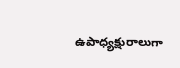ఉపాధ్యక్షురాలుగా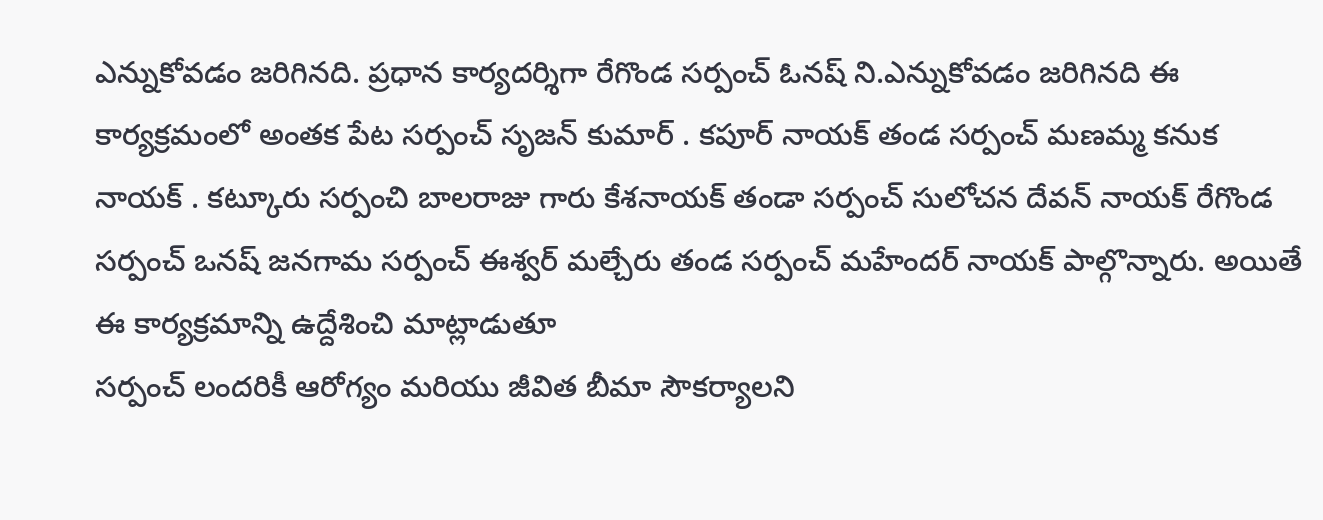ఎన్నుకోవడం జరిగినది. ప్రధాన కార్యదర్శిగా రేగొండ సర్పంచ్ ఓనష్ ని.ఎన్నుకోవడం జరిగినది ఈ కార్యక్రమంలో అంతక పేట సర్పంచ్ సృజన్ కుమార్ . కపూర్ నాయక్ తండ సర్పంచ్ మణమ్మ కనుక నాయక్ . కట్కూరు సర్పంచి బాలరాజు గారు కేశనాయక్ తండా సర్పంచ్ సులోచన దేవన్ నాయక్ రేగొండ సర్పంచ్ ఒనష్ జనగామ సర్పంచ్ ఈశ్వర్ మల్చేరు తండ సర్పంచ్ మహేందర్ నాయక్ పాల్గొన్నారు. అయితే ఈ కార్యక్రమాన్ని ఉద్దేశించి మాట్లాడుతూ
సర్పంచ్ లందరికీ ఆరోగ్యం మరియు జీవిత బీమా సౌకర్యాలని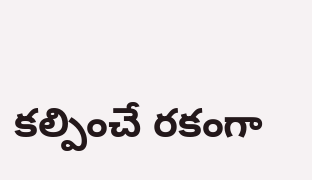కల్పించే రకంగా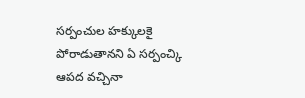సర్పంచుల హక్కులకై పోరాడుతానని ఏ సర్పంచ్కి ఆపద వచ్చినా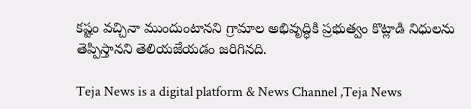కష్టం వచ్చినా ముందుంటానని గ్రామాల అభివృద్ధికి ప్రభుత్వం కొట్లాడి నిధులను తెప్పిస్తానని తెలియజేయడం జరిగినది.

Teja News is a digital platform & News Channel ,Teja News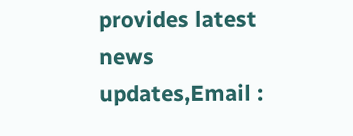provides latest news updates,Email :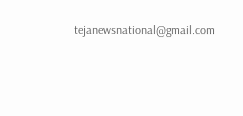tejanewsnational@gmail.com